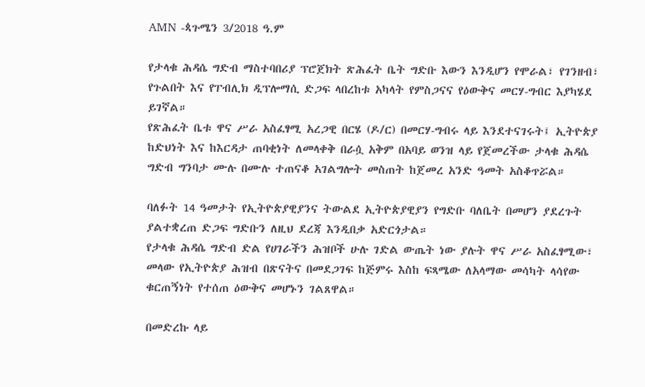AMN -ጳጉሜን 3/2018 ዓ.ም

የታላቁ ሕዳሴ ግድብ ማስተባበሪያ ፕሮጀክት ጽሕፈት ቤት ግድቡ እውን እንዲሆን የሞራል፣ የገንዘብ፣ የጉልበት እና የፐብሊክ ዲፕሎማሲ ድጋፍ ላበረከቱ አካላት የምስጋናና የዕውቅና መርሃ-ግብር እያካሄደ ይገኛል።
የጽሕፈት ቤቱ ዋና ሥራ አስፈፃሚ አረጋዊ በርሄ (ዶ/ር) በመርሃ-ግብሩ ላይ እንደተናገሩት፤ ኢትዮጵያ ከድህነት እና ከእርዳታ ጠባቂነት ለመላቀቅ በራሷ አቅም በአባይ ወንዝ ላይ የጀመረችው ታላቁ ሕዳሴ ግድብ ግንባታ ሙሉ በሙሉ ተጠናቆ አገልግሎት መስጠት ከጀመረ አንድ ዓመት አስቆጥሯል።

ባለፉት 14 ዓመታት የኢትዮጵያዊያንና ትውልደ ኢትዮጵያዊያን የግድቡ ባለቤት በመሆን ያደረጉት ያልተቋረጠ ድጋፍ ግድቡን ለዚህ ደረጃ እንዲበቃ አድርጎታል።
የታላቁ ሕዳሴ ግድብ ድል የሀገራችን ሕዝቦች ሁሉ ገድል ውጤት ነው ያሉት ዋና ሥራ አስፈፃሚው፣ መላው የኢትዮጵያ ሕዝብ በጽናትና በመደጋገፍ ከጅምሩ እስከ ፍጻሜው ለአላማው መሳካት ላሳየው ቁርጠኝነት የተሰጠ ዕውቅና መሆኑን ገልጸዋል።

በመድረኩ ላይ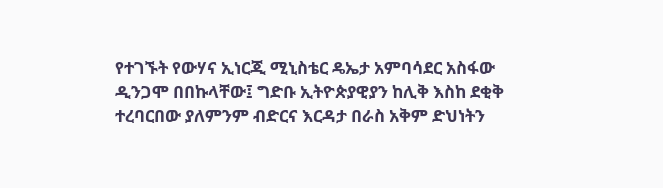የተገኙት የውሃና ኢነርጂ ሚኒስቴር ዴኤታ አምባሳደር አስፋው ዲንጋሞ በበኩላቸው፤ ግድቡ ኢትዮጵያዊያን ከሊቅ እስከ ደቂቅ ተረባርበው ያለምንም ብድርና እርዳታ በራስ አቅም ድህነትን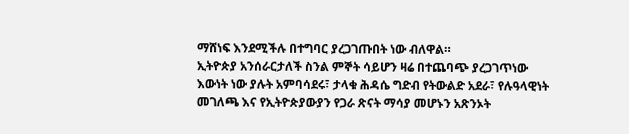ማሸነፍ እንደሚችሉ በተግባር ያረጋገጡበት ነው ብለዋል።
ኢትዮጵያ አንሰራርታለች ስንል ምኞት ሳይሆን ዛሬ በተጨባጭ ያረጋገጥነው እውነት ነው ያሉት አምባሳደሩ፣ ታላቁ ሕዳሴ ግድብ የትውልድ አደራ፣ የሉዓላዊነት መገለጫ እና የኢትዮጵያውያን የጋራ ጽናት ማሳያ መሆኑን አጽንኦት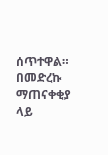ሰጥተዋል።
በመድረኩ ማጠናቀቂያ ላይ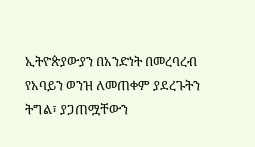ኢትዮጵያውያን በአንድነት በመረባረብ የአባይን ወንዝ ለመጠቀም ያደረጉትን ትግል፣ ያጋጠሟቸውን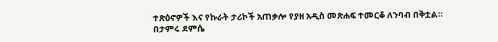ተጽዕኖዎች እና የኩራት ታሪኮች አጠቃሎ የያዘ አዲስ መጽሐፍ ተመርቆ ለንባብ በቅቷል።
በታምሩ ደምሴ